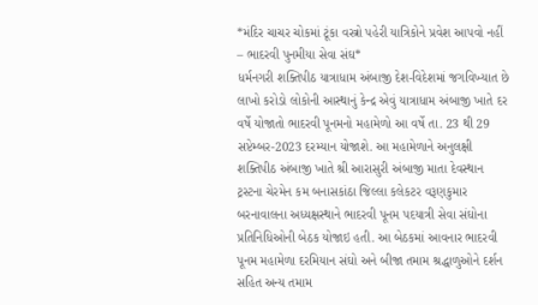*મંદિર ચાચર ચોકમાં ટૂંકા વસ્ત્રો પહેરી યાત્રિકોને પ્રવેશ આપવો નહીં – ભાદરવી પુનમીયા સેવા સંઘ*
ધર્મનગરી શક્તિપીઠ યાત્રાધામ અંબાજી દેશ-વિદેશમાં જગવિખ્યાત છે લાખો કરોડો લોકોની આસ્થાનું કેન્દ્ર એવું યાત્રાધામ અંબાજી ખાતે દર વર્ષે યોજાતો ભાદરવી પૂનમનો મહામેળો આ વર્ષે તા. 23 થી 29 સપ્ટેમ્બર-2023 દરમ્યાન યોજાશે. આ મહામેળાને અનુલક્ષી શક્તિપીઠ અંબાજી ખાતે શ્રી આરાસુરી અંબાજી માતા દેવસ્થાન ટ્રસ્ટના ચેરમેન કમ બનાસકાંઠા જિલ્લા કલેકટર વરૂણકુમાર બરનાવાલના અધ્યક્ષસ્થાને ભાદરવી પૂનમ પદયાત્રી સેવા સંઘોના પ્રતિનિધિઓની બેઠક યોજાઇ હતી. આ બેઠકમાં આવનાર ભાદરવી પૂનમ મહામેળા દરમિયાન સંઘો અને બીજા તમામ શ્રદ્ધાળુઓને દર્શન સહિત અન્ય તમામ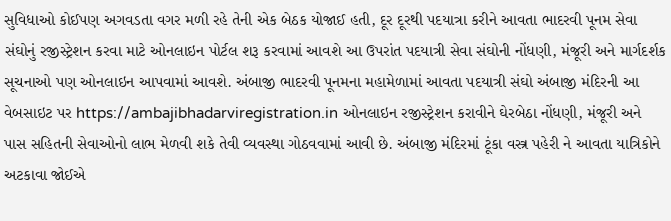સુવિધાઓ કોઈપણ અગવડતા વગર મળી રહે તેની એક બેઠક યોજાઈ હતી, દૂર દૂરથી પદયાત્રા કરીને આવતા ભાદરવી પૂનમ સેવા સંઘોનું રજીસ્ટ્રેશન કરવા માટે ઓનલાઇન પોર્ટલ શરૂ કરવામાં આવશે આ ઉપરાંત પદયાત્રી સેવા સંઘોની નોંધણી, મંજૂરી અને માર્ગદર્શક સૂચનાઓ પણ ઓનલાઇન આપવામાં આવશે. અંબાજી ભાદરવી પૂનમના મહામેળામાં આવતા પદયાત્રી સંઘો અંબાજી મંદિરની આ વેબસાઇટ પર https://ambajibhadarviregistration.in ઓનલાઇન રજીસ્ટ્રેશન કરાવીને ઘેરબેઠા નોંધણી, મંજૂરી અને પાસ સહિતની સેવાઓનો લાભ મેળવી શકે તેવી વ્યવસ્થા ગોઠવવામાં આવી છે. અંબાજી મંદિરમાં ટૂંકા વસ્ત્ર પહેરી ને આવતા યાત્રિકોને અટકાવા જોઈએ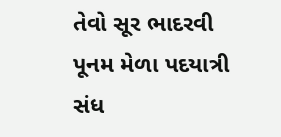તેવો સૂર ભાદરવી પૂનમ મેળા પદયાત્રી સંધ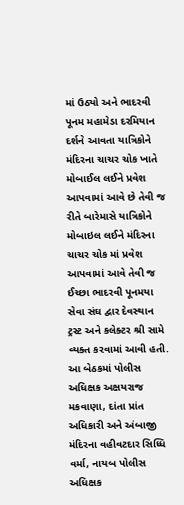માં ઉઠ્યો અને ભાદરવી પૂનમ મહામેડા દરમિયાન દર્શને આવતા યાત્રિકોને મંદિરના ચાચર ચોક ખાતે મોબાઈલ લઈને પ્રવેશ આપવામાં આવે છે તેવી જ રીતે બારેમાસે યાત્રિકોને મોબાઇલ લઈને મંદિરના ચાચર ચોક માં પ્રવેશ આપવામાં આવે તેવી જ ઈચ્છા ભાદરવી પૂનમયા સેવા સંઘ દ્વાર દેવસ્થાન ટ્રસ્ટ અને કલેક્ટર શ્રી સામે વ્યક્ત કરવામાં આવી હતી. આ બેઠકમાં પોલીસ અધિક્ષક અક્ષયરાજ મકવાણા, દાંતા પ્રાંત અધિકારી અને અંબાજી મંદિરના વહીવટદાર સિધ્ધિ વર્મા, નાયબ પોલીસ અધિક્ષક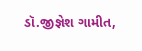ડૉ.જીજ્ઞેશ ગામીત,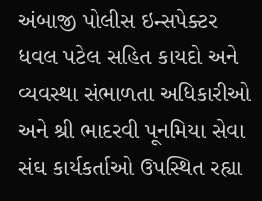અંબાજી પોલીસ ઇન્સપેક્ટર ધવલ પટેલ સહિત કાયદો અને વ્યવસ્થા સંભાળતા અધિકારીઓ અને શ્રી ભાદરવી પૂનમિયા સેવા સંઘ કાર્યકર્તાઓ ઉપસ્થિત રહ્યા